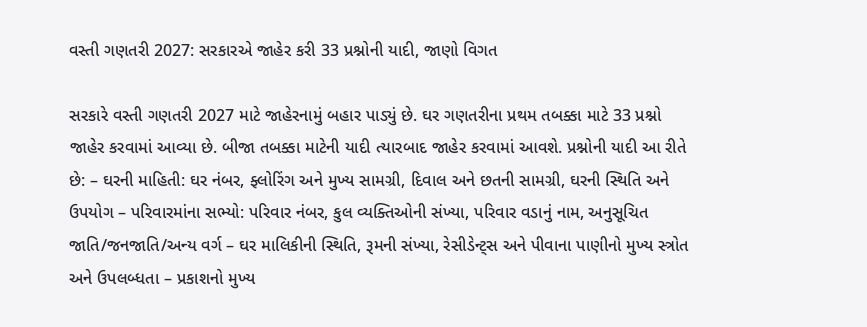વસ્તી ગણતરી 2027: સરકારએ જાહેર કરી 33 પ્રશ્નોની યાદી, જાણો વિગત

સરકારે વસ્તી ગણતરી 2027 માટે જાહેરનામું બહાર પાડ્યું છે. ઘર ગણતરીના પ્રથમ તબક્કા માટે 33 પ્રશ્નો જાહેર કરવામાં આવ્યા છે. બીજા તબક્કા માટેની યાદી ત્યારબાદ જાહેર કરવામાં આવશે. પ્રશ્નોની યાદી આ રીતે છે: – ઘરની માહિતી: ઘર નંબર, ફ્લોરિંગ અને મુખ્ય સામગ્રી, દિવાલ અને છતની સામગ્રી, ઘરની સ્થિતિ અને ઉપયોગ – પરિવારમાંના સભ્યો: પરિવાર નંબર, કુલ વ્યક્તિઓની સંખ્યા, પરિવાર વડાનું નામ, અનુસૂચિત જાતિ/જનજાતિ/અન્ય વર્ગ – ઘર માલિકીની સ્થિતિ, રૂમની સંખ્યા, રેસીડેન્ટ્સ અને પીવાના પાણીનો મુખ્ય સ્ત્રોત અને ઉપલબ્ધતા – પ્રકાશનો મુખ્ય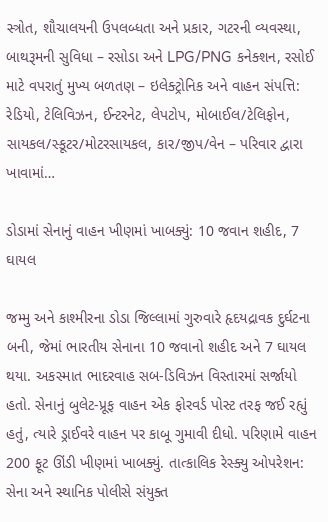સ્ત્રોત, શૌચાલયની ઉપલબ્ધતા અને પ્રકાર, ગટરની વ્યવસ્થા, બાથરૂમની સુવિધા – રસોડા અને LPG/PNG કનેક્શન, રસોઈ માટે વપરાતું મુખ્ય બળતણ – ઇલેક્ટ્રોનિક અને વાહન સંપત્તિ: રેડિયો, ટેલિવિઝન, ઈન્ટરનેટ, લેપટોપ, મોબાઈલ/ટેલિફોન, સાયકલ/સ્કૂટર/મોટરસાયકલ, કાર/જીપ/વેન – પરિવાર દ્વારા ખાવામાં…

ડોડામાં સેનાનું વાહન ખીણમાં ખાબક્યું: 10 જવાન શહીદ, 7 ઘાયલ

જમ્મુ અને કાશ્મીરના ડોડા જિલ્લામાં ગુરુવારે હૃદયદ્રાવક દુર્ઘટના બની, જેમાં ભારતીય સેનાના 10 જવાનો શહીદ અને 7 ઘાયલ થયા. અકસ્માત ભાદરવાહ સબ-ડિવિઝન વિસ્તારમાં સર્જાયો હતો. સેનાનું બુલેટ-પ્રૂફ વાહન એક ફોરવર્ડ પોસ્ટ તરફ જઈ રહ્યું હતું, ત્યારે ડ્રાઈવરે વાહન પર કાબૂ ગુમાવી દીધો. પરિણામે વાહન 200 ફૂટ ઊંડી ખીણમાં ખાબક્યું. તાત્કાલિક રેસ્ક્યુ ઓપરેશન: સેના અને સ્થાનિક પોલીસે સંયુક્ત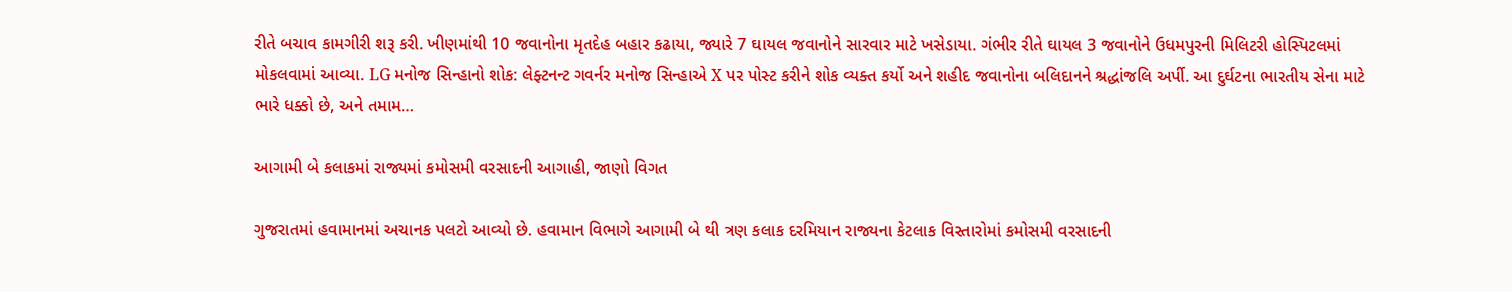રીતે બચાવ કામગીરી શરૂ કરી. ખીણમાંથી 10 જવાનોના મૃતદેહ બહાર કઢાયા, જ્યારે 7 ઘાયલ જવાનોને સારવાર માટે ખસેડાયા. ગંભીર રીતે ઘાયલ 3 જવાનોને ઉધમપુરની મિલિટરી હોસ્પિટલમાં મોકલવામાં આવ્યા. LG મનોજ સિન્હાનો શોક: લેફ્ટનન્ટ ગવર્નર મનોજ સિન્હાએ X પર પોસ્ટ કરીને શોક વ્યક્ત કર્યો અને શહીદ જવાનોના બલિદાનને શ્રદ્ધાંજલિ અર્પી. આ દુર્ઘટના ભારતીય સેના માટે ભારે ધક્કો છે, અને તમામ…

આગામી બે કલાકમાં રાજ્યમાં કમોસમી વરસાદની આગાહી, જાણો વિગત

ગુજરાતમાં હવામાનમાં અચાનક પલટો આવ્યો છે. હવામાન વિભાગે આગામી બે થી ત્રણ કલાક દરમિયાન રાજ્યના કેટલાક વિસ્તારોમાં કમોસમી વરસાદની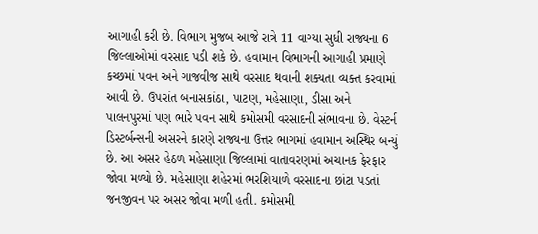આગાહી કરી છે. વિભાગ મુજબ આજે રાત્રે 11 વાગ્યા સુધી રાજ્યના 6 જિલ્લાઓમાં વરસાદ પડી શકે છે. હવામાન વિભાગની આગાહી પ્રમાણે કચ્છમાં પવન અને ગાજવીજ સાથે વરસાદ થવાની શક્યતા વ્યક્ત કરવામાં આવી છે. ઉપરાંત બનાસકાંઠા, પાટણ, મહેસાણા, ડીસા અને પાલનપુરમાં પણ ભારે પવન સાથે કમોસમી વરસાદની સંભાવના છે. વેસ્ટર્ન ડિસ્ટર્બન્સની અસરને કારણે રાજ્યના ઉત્તર ભાગમાં હવામાન અસ્થિર બન્યું છે. આ અસર હેઠળ મહેસાણા જિલ્લામાં વાતાવરણમાં અચાનક ફેરફાર જોવા મળ્યો છે. મહેસાણા શહેરમાં ભરશિયાળે વરસાદના છાંટા પડતાં જનજીવન પર અસર જોવા મળી હતી. કમોસમી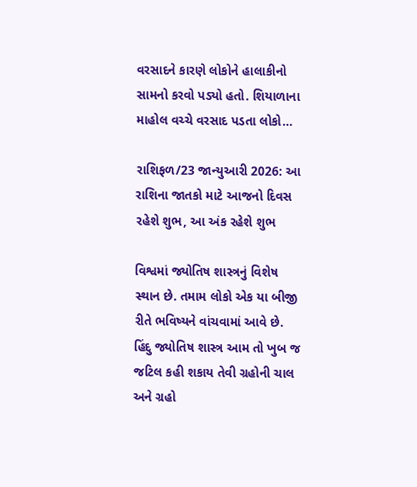વરસાદને કારણે લોકોને હાલાકીનો સામનો કરવો પડ્યો હતો. શિયાળાના માહોલ વચ્ચે વરસાદ પડતા લોકો…

રાશિફળ/23 જાન્યુઆરી 2026: આ રાશિના જાતકો માટે આજનો દિવસ રહેશે શુભ, આ અંક રહેશે શુભ

વિશ્વમાં જ્યોતિષ શાસ્ત્રનું વિશેષ સ્થાન છે. તમામ લોકો એક યા બીજી રીતે ભવિષ્યને વાંચવામાં આવે છે. હિંદુ જ્યોતિષ શાસ્ત્ર આમ તો ખુબ જ જટિલ કહી શકાય તેવી ગ્રહોની ચાલ અને ગ્રહો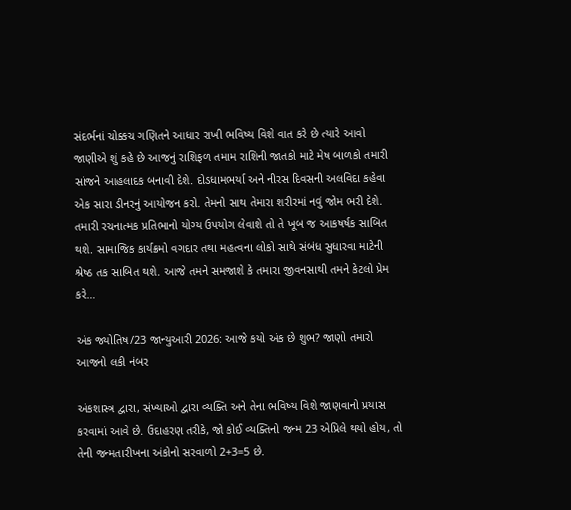સંદર્ભનાં ચોક્કચ ગણિતને આધાર રાખી ભવિષ્ય વિશે વાત કરે છે ત્યારે આવો જાણીએ શું કહે છે આજનું રાશિફળ તમામ રાશિની જાતકો માટે મેષ બાળકો તમારી સાંજને આહલાદક બનાવી દેશે. દોડધામભર્યા અને નીરસ દિવસની અલવિદા કહેવા એક સારા ડીનરનું આયોજન કરો. તેમનો સાથ તેમારા શરીરમાં નવું જોમ ભરી દેશે. તમારી રચનાત્મક પ્રતિભાનો યોગ્ય ઉપયોગ લેવાશે તો તે ખૂબ જ આકષર્ષક સાબિત થશે. સામાજિક કાર્યક્રમો વગદાર તથા મહત્વના લોકો સાથે સંબંધ સુધારવા માટેની શ્રેષ્ઠ તક સાબિત થશે. આજે તમને સમજાશે કે તમારા જીવનસાથી તમને કેટલો પ્રેમ કરે…

અંક જ્યોતિષ/23 જાન્યુઆરી 2026: આજે કયો અંક છે શુભ? જાણો તમારો આજનો લકી નંબર

અંકશાસ્ત્ર દ્વારા, સંખ્યાઓ દ્વારા વ્યક્તિ અને તેના ભવિષ્ય વિશે જાણવાનો પ્રયાસ કરવામાં આવે છે. ઉદાહરણ તરીકે, જો કોઈ વ્યક્તિનો જન્મ 23 એપ્રિલે થયો હોય, તો તેની જન્મતારીખના અંકોનો સરવાળો 2+3=5 છે.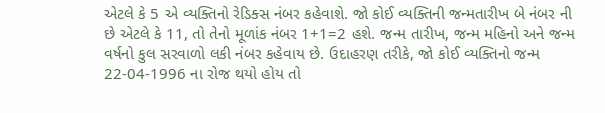એટલે કે 5 એ વ્યક્તિનો રેડિક્સ નંબર કહેવાશે. જો કોઈ વ્યક્તિની જન્મતારીખ બે નંબર ની છે એટલે કે 11, તો તેનો મૂળાંક નંબર 1+1=2 હશે. જન્મ તારીખ, જન્મ મહિનો અને જન્મ વર્ષનો કુલ સરવાળો લકી નંબર કહેવાય છે. ઉદાહરણ તરીકે, જો કોઈ વ્યક્તિનો જન્મ 22-04-1996 ના રોજ થયો હોય તો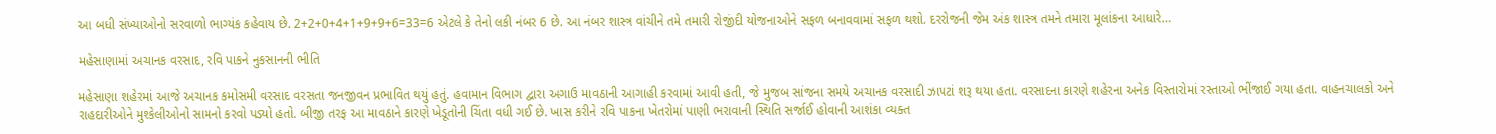આ બધી સંખ્યાઓનો સરવાળો ભાગ્યંક કહેવાય છે. 2+2+0+4+1+9+9+6=33=6 એટલે કે તેનો લકી નંબર 6 છે. આ નંબર શાસ્ત્ર વાંચીને તમે તમારી રોજીંદી યોજનાઓને સફળ બનાવવામાં સફળ થશો. દરરોજની જેમ અંક શાસ્ત્ર તમને તમારા મૂલાંકના આધારે…

મહેસાણામાં અચાનક વરસાદ, રવિ પાકને નુકસાનની ભીતિ

મહેસાણા શહેરમાં આજે અચાનક કમોસમી વરસાદ વરસતા જનજીવન પ્રભાવિત થયું હતું. હવામાન વિભાગ દ્વારા અગાઉ માવઠાની આગાહી કરવામાં આવી હતી, જે મુજબ સાંજના સમયે અચાનક વરસાદી ઝાપટાં શરૂ થયા હતા. વરસાદના કારણે શહેરના અનેક વિસ્તારોમાં રસ્તાઓ ભીંજાઈ ગયા હતા. વાહનચાલકો અને રાહદારીઓને મુશ્કેલીઓનો સામનો કરવો પડ્યો હતો. બીજી તરફ આ માવઠાને કારણે ખેડૂતોની ચિંતા વધી ગઈ છે. ખાસ કરીને રવિ પાકના ખેતરોમાં પાણી ભરાવાની સ્થિતિ સર્જાઈ હોવાની આશંકા વ્યક્ત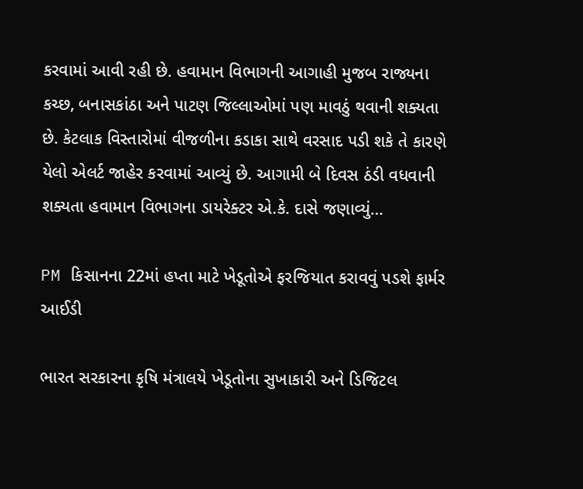કરવામાં આવી રહી છે. હવામાન વિભાગની આગાહી મુજબ રાજ્યના કચ્છ, બનાસકાંઠા અને પાટણ જિલ્લાઓમાં પણ માવઠું થવાની શક્યતા છે. કેટલાક વિસ્તારોમાં વીજળીના કડાકા સાથે વરસાદ પડી શકે તે કારણે યેલો એલર્ટ જાહેર કરવામાં આવ્યું છે. આગામી બે દિવસ ઠંડી વધવાની શક્યતા હવામાન વિભાગના ડાયરેક્ટર એ.કે. દાસે જણાવ્યું…

PM કિસાનના 22માં હપ્તા માટે ખેડૂતોએ ફરજિયાત કરાવવું પડશે ફાર્મર આઈડી

ભારત સરકારના કૃષિ મંત્રાલયે ખેડૂતોના સુખાકારી અને ડિજિટલ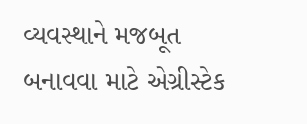વ્યવસ્થાને મજબૂત બનાવવા માટે એગ્રીસ્ટેક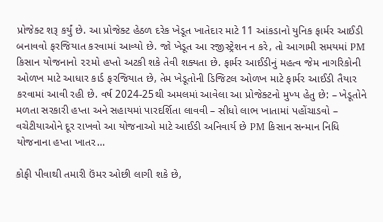પ્રોજેક્ટ શરૂ કર્યું છે. આ પ્રોજેક્ટ હેઠળ દરેક ખેડૂત ખાતેદાર માટે 11 આંકડાનો યુનિક ફાર્મર આઈડી બનાવવો ફરજિયાત કરવામાં આવ્યો છે. જો ખેડૂત આ રજીસ્ટ્રેશન ન કરે, તો આગામી સમયમાં PM કિસાન યોજનાનો ૨૨મો હપ્તો અટકી શકે તેવી શક્યતા છે. ફાર્મર આઈડીનું મહત્વ જેમ નાગરિકોની ઓળખ માટે આધાર કાર્ડ ફરજિયાત છે, તેમ ખેડૂતોની ડિજિટલ ઓળખ માટે ફાર્મર આઈડી તૈયાર કરવામાં આવી રહી છે. વર્ષ 2024-25થી અમલમાં આવેલા આ પ્રોજેક્ટનો મુખ્ય હેતુ છે: – ખેડૂતોને મળતા સરકારી હપ્તા અને સહાયમાં પારદર્શિતા લાવવી – સીધો લાભ ખાતામાં પહોંચાડવો – વચેટીયાઓને દૂર રાખવો આ યોજનાઓ માટે આઈડી અનિવાર્ય છે PM કિસાન સન્માન નિધિ યોજનાના હપ્તા ખાતર…

કોફી પીવાથી તમારી ઉંમર ઓછી લાગી શકે છે,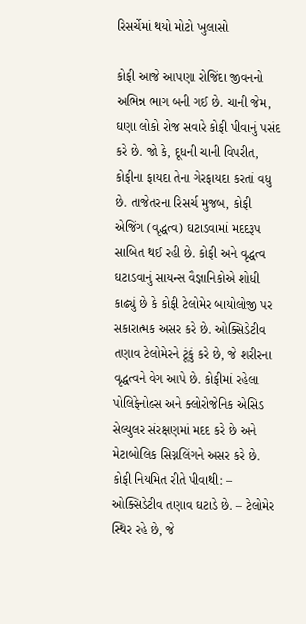રિસર્ચેમાં થયો મોટો ખુલાસો

કોફી આજે આપણા રોજિંદા જીવનનો અભિન્ન ભાગ બની ગઈ છે. ચાની જેમ, ઘણા લોકો રોજ સવારે કોફી પીવાનું પસંદ કરે છે. જો કે, દૂધની ચાની વિપરીત, કોફીના ફાયદા તેના ગેરફાયદા કરતાં વધુ છે. તાજેતરના રિસર્ચ મુજબ, કોફી એજિંગ (વૃદ્ધત્વ) ઘટાડવામાં મદદરૂપ સાબિત થઈ રહી છે. કોફી અને વૃદ્ધત્વ ઘટાડવાનું સાયન્સ વૈજ્ઞાનિકોએ શોધી કાઢ્યું છે કે કોફી ટેલોમેર બાયોલોજી પર સકારાત્મક અસર કરે છે. ઓક્સિડેટીવ તણાવ ટેલોમેરને ટૂંકું કરે છે, જે શરીરના વૃદ્ધત્વને વેગ આપે છે. કોફીમાં રહેલા પોલિફેનોલ્સ અને ક્લોરોજેનિક એસિડ સેલ્યુલર સંરક્ષણમાં મદદ કરે છે અને મેટાબોલિક સિગ્નલિંગને અસર કરે છે. કોફી નિયમિત રીતે પીવાથી: – ઓક્સિડેટીવ તણાવ ઘટાડે છે. – ટેલોમેર સ્થિર રહે છે, જે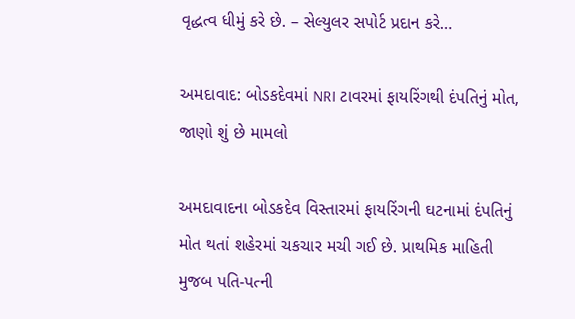વૃદ્ધત્વ ધીમું કરે છે. – સેલ્યુલર સપોર્ટ પ્રદાન કરે…

અમદાવાદ: બોડકદેવમાં NRI ટાવરમાં ફાયરિંગથી દંપતિનું મોત, જાણો શું છે મામલો

અમદાવાદના બોડકદેવ વિસ્તારમાં ફાયરિંગની ઘટનામાં દંપતિનું મોત થતાં શહેરમાં ચકચાર મચી ગઈ છે. પ્રાથમિક માહિતી મુજબ પતિ-પત્ની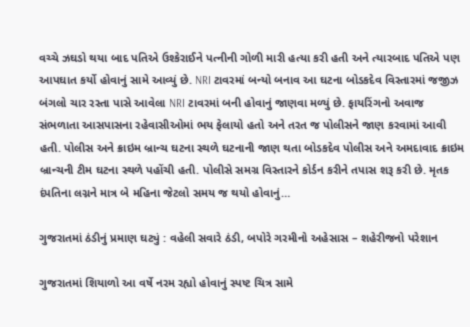વચ્ચે ઝઘડો થયા બાદ પતિએ ઉશ્કેરાઈને પત્નીની ગોળી મારી હત્યા કરી હતી અને ત્યારબાદ પતિએ પણ આપઘાત કર્યો હોવાનું સામે આવ્યું છે. NRI ટાવરમાં બન્યો બનાવ આ ઘટના બોડકદેવ વિસ્તારમાં જજીઝ બંગલો ચાર રસ્તા પાસે આવેલા NRI ટાવરમાં બની હોવાનું જાણવા મળ્યું છે. ફાયરિંગનો અવાજ સંભળાતા આસપાસના રહેવાસીઓમાં ભય ફેલાયો હતો અને તરત જ પોલીસને જાણ કરવામાં આવી હતી. પોલીસ અને ક્રાઇમ બ્રાન્ચ ઘટના સ્થળે ઘટનાની જાણ થતા બોડકદેવ પોલીસ અને અમદાવાદ ક્રાઇમ બ્રાન્ચની ટીમ ઘટના સ્થળે પહોંચી હતી. પોલીસે સમગ્ર વિસ્તારને કોર્ડન કરીને તપાસ શરૂ કરી છે. મૃતક દંપતિના લગ્નને માત્ર બે મહિના જેટલો સમય જ થયો હોવાનું…

ગુજરાતમાં ઠંડીનું પ્રમાણ ઘટ્યું : વહેલી સવારે ઠંડી, બપોરે ગરમીનો અહેસાસ – શહેરીજનો પરેશાન

ગુજરાતમાં શિયાળો આ વર્ષે નરમ રહ્યો હોવાનું સ્પષ્ટ ચિત્ર સામે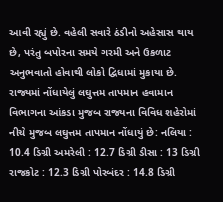આવી રહ્યું છે. વહેલી સવારે ઠંડીનો અહેસાસ થાય છે, પરંતુ બપોરના સમયે ગરમી અને ઉકળાટ અનુભવાતો હોવાથી લોકો દ્વિધામાં મુકાયા છે. રાજ્યમાં નોંધાયેલું લઘુત્તમ તાપમાન હવામાન વિભાગના આંકડા મુજબ રાજ્યના વિવિધ શહેરોમાં નીચે મુજબ લઘુત્તમ તાપમાન નોંધાયું છે: નલિયા : 10.4 ડિગ્રી અમરેલી : 12.7 ડિગ્રી ડીસા : 13 ડિગ્રી રાજકોટ : 12.3 ડિગ્રી પોરબંદર : 14.8 ડિગ્રી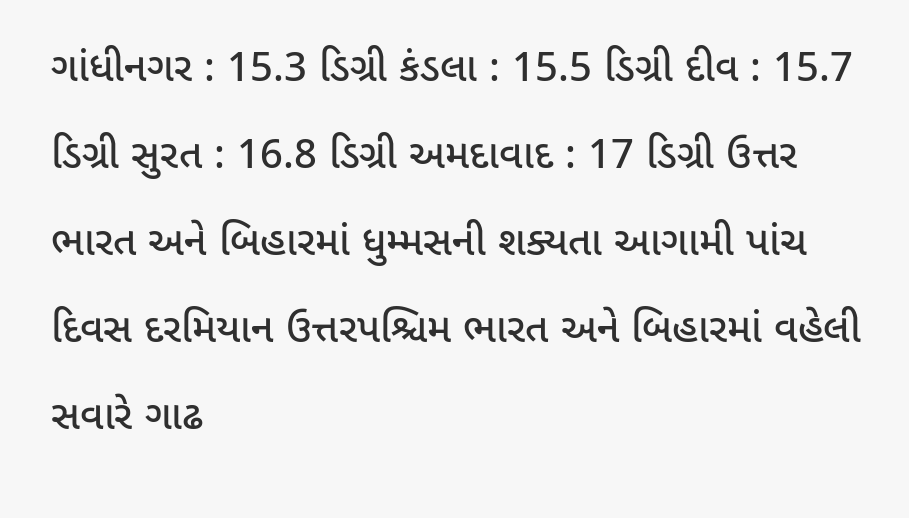ગાંધીનગર : 15.3 ડિગ્રી કંડલા : 15.5 ડિગ્રી દીવ : 15.7 ડિગ્રી સુરત : 16.8 ડિગ્રી અમદાવાદ : 17 ડિગ્રી ઉત્તર ભારત અને બિહારમાં ધુમ્મસની શક્યતા આગામી પાંચ દિવસ દરમિયાન ઉત્તરપશ્ચિમ ભારત અને બિહારમાં વહેલી સવારે ગાઢ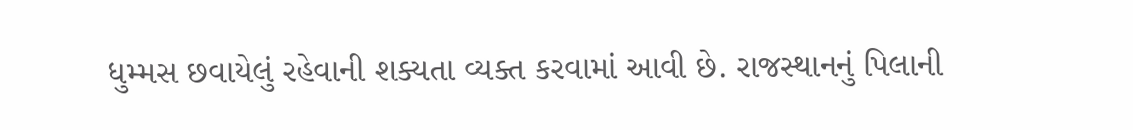ધુમ્મસ છવાયેલું રહેવાની શક્યતા વ્યક્ત કરવામાં આવી છે. રાજસ્થાનનું પિલાની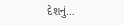દેશનું…